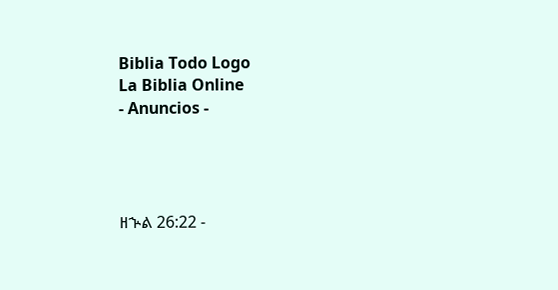Biblia Todo Logo
La Biblia Online
- Anuncios -




ዘኍል 26:22 -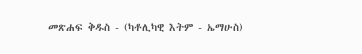መጽሐፍ ቅዱስ - (ካቶሊካዊ እትም - ኤማሁስ)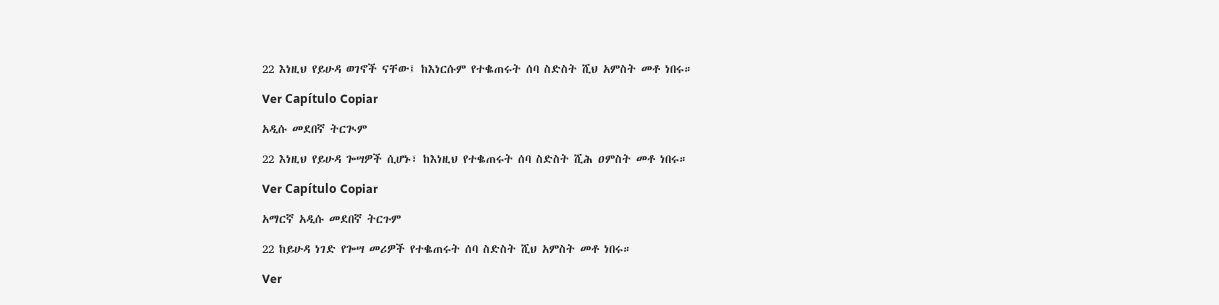22 እነዚህ የይሁዳ ወገኖች ናቸው፤ ከእነርሱም የተቈጠሩት ሰባ ስድስት ሺህ አምስት መቶ ነበሩ።

Ver Capítulo Copiar

አዲሱ መደበኛ ትርጒም

22 እነዚህ የይሁዳ ጐሣዎች ሲሆኑ፣ ከእነዚህ የተቈጠሩት ሰባ ስድስት ሺሕ ዐምስት መቶ ነበሩ።

Ver Capítulo Copiar

አማርኛ አዲሱ መደበኛ ትርጉም

22 ከይሁዳ ነገድ የጐሣ መሪዎች የተቈጠሩት ሰባ ስድስት ሺህ አምስት መቶ ነበሩ።

Ver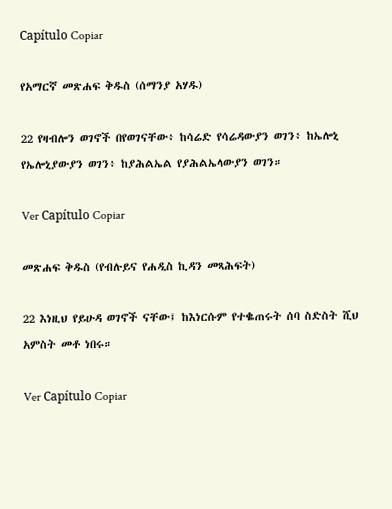Capítulo Copiar

የአማርኛ መጽሐፍ ቅዱስ (ሰማንያ አሃዱ)

22 የዛብሎን ወገኖች በየወገናቸው፥ ከሳሬድ የሳሬዳውያን ወገን፥ ከኤሎኒ የኤሎኒያውያን ወገን፥ ከያሕልኤል የያሕልኤላውያን ወገን።

Ver Capítulo Copiar

መጽሐፍ ቅዱስ (የብሉይና የሐዲስ ኪዳን መጻሕፍት)

22 እነዚህ የይሁዳ ወገኖች ናቸው፤ ከእነርሱም የተቈጠሩት ሰባ ስድስት ሺህ አምስት መቶ ነበሩ።

Ver Capítulo Copiar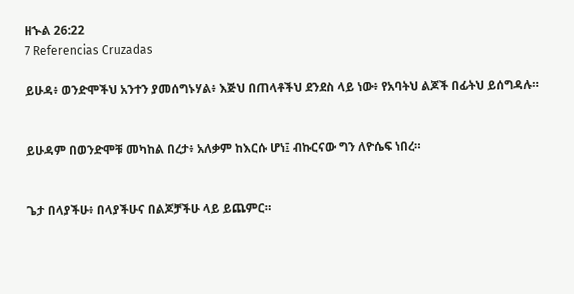ዘኍል 26:22
7 Referencias Cruzadas

ይሁዳ፥ ወንድሞችህ አንተን ያመሰግኑሃል፥ እጅህ በጠላቶችህ ደንደስ ላይ ነው፥ የአባትህ ልጆች በፊትህ ይሰግዳሉ።


ይሁዳም በወንድሞቹ መካከል በረታ፥ አለቃም ከእርሱ ሆነ፤ ብኩርናው ግን ለዮሴፍ ነበረ።


ጌታ በላያችሁ፥ በላያችሁና በልጆቻችሁ ላይ ይጨምር።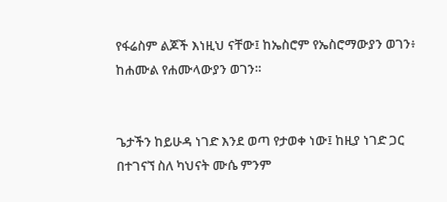የፋሬስም ልጆች እነዚህ ናቸው፤ ከኤስሮም የኤስሮማውያን ወገን፥ ከሐሙል የሐሙላውያን ወገን።


ጌታችን ከይሁዳ ነገድ እንደ ወጣ የታወቀ ነው፤ ከዚያ ነገድ ጋር በተገናኘ ስለ ካህናት ሙሴ ምንም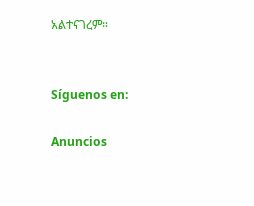አልተናገረም።


Síguenos en:

Anuncios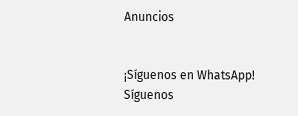Anuncios


¡Síguenos en WhatsApp! Síguenos